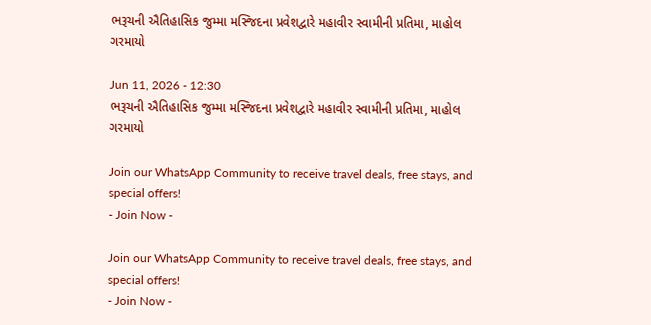ભરૂચની ઐતિહાસિક જુમ્મા મસ્જિદના પ્રવેશદ્વારે મહાવીર સ્વામીની પ્રતિમા, માહોલ ગરમાયો

Jun 11, 2026 - 12:30
ભરૂચની ઐતિહાસિક જુમ્મા મસ્જિદના પ્રવેશદ્વારે મહાવીર સ્વામીની પ્રતિમા, માહોલ ગરમાયો

Join our WhatsApp Community to receive travel deals, free stays, and special offers!
- Join Now -

Join our WhatsApp Community to receive travel deals, free stays, and special offers!
- Join Now -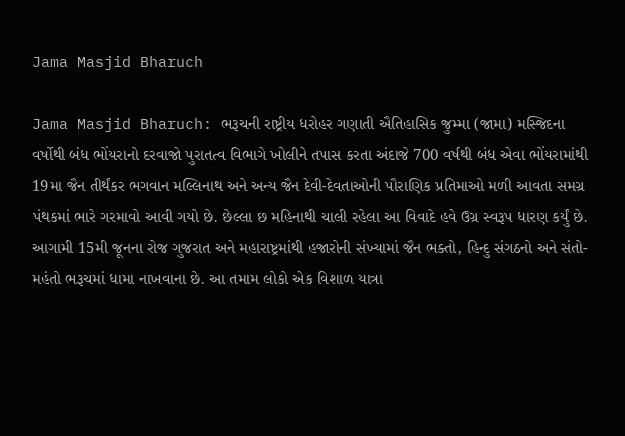Jama Masjid Bharuch

Jama Masjid Bharuch: ભરૂચની રાષ્ટ્રીય ધરોહર ગણાતી ઐતિહાસિક જુમ્મા (જામા) મસ્જિદના વર્ષોથી બંધ ભોંયરાનો દરવાજો પુરાતત્વ વિભાગે ખોલીને તપાસ કરતા અંદાજે 700 વર્ષથી બંધ એવા ભોંયરામાંથી 19મા જૈન તીર્થંકર ભગવાન મલ્લિનાથ અને અન્ય જૈન દેવી-દેવતાઓની પૌરાણિક પ્રતિમાઓ મળી આવતા સમગ્ર પંથકમાં ભારે ગરમાવો આવી ગયો છે. છેલ્લા છ મહિનાથી ચાલી રહેલા આ વિવાદે હવે ઉગ્ર સ્વરૂપ ધારણ કર્યું છે. આગામી 15મી જૂનના રોજ ગુજરાત અને મહારાષ્ટ્રમાંથી હજારોની સંખ્યામાં જૈન ભક્તો, હિન્દુ સંગઠનો અને સંતો-મહંતો ભરૂચમાં ધામા નાખવાના છે. આ તમામ લોકો એક વિશાળ યાત્રા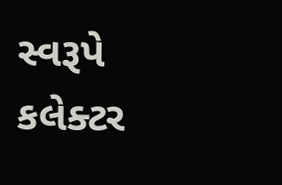સ્વરૂપે કલેક્ટર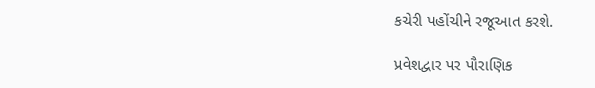કચેરી પહોંચીને રજૂઆત કરશે.

પ્રવેશદ્વાર પર પૌરાણિક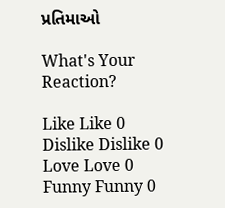પ્રતિમાઓ

What's Your Reaction?

Like Like 0
Dislike Dislike 0
Love Love 0
Funny Funny 0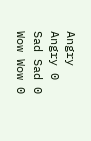Angry Angry 0
Sad Sad 0
Wow Wow 0